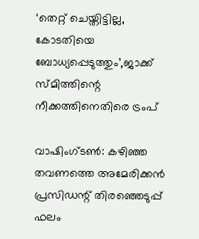‘തെറ്റ് ചെയ്തിട്ടില്ല, കോടതിയെ ബോധ്യപ്പെടുത്തും’,ജാക്ക് സ്മിത്തിന്റെ നീക്കത്തിനെതിരെ ട്രംപ്

വാഷിംഗ്ടണ്‍: കഴിഞ്ഞ തവണത്തെ അമേരിക്കന്‍ പ്രസിഡന്റ് തിരഞ്ഞെടുപ്പ് ഫലം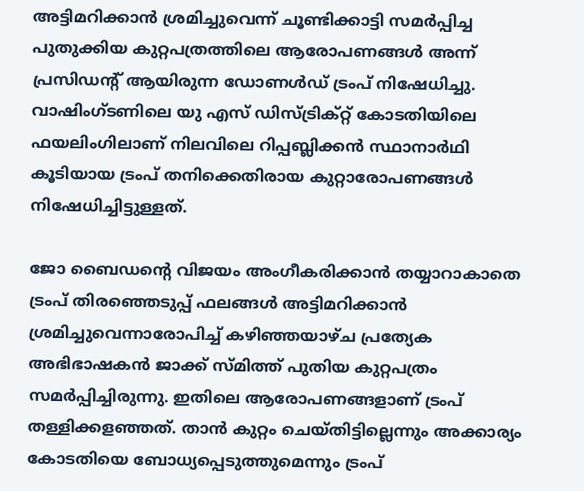അട്ടിമറിക്കാന്‍ ശ്രമിച്ചുവെന്ന് ചൂണ്ടിക്കാട്ടി സമര്‍പ്പിച്ച പുതുക്കിയ കുറ്റപത്രത്തിലെ ആരോപണങ്ങള്‍ അന്ന് പ്രസിഡന്റ് ആയിരുന്ന ഡോണൾഡ് ട്രംപ് നിഷേധിച്ചു. വാഷിംഗ്ടണിലെ യു എസ് ഡിസ്ട്രിക്റ്റ് കോടതിയിലെ ഫയലിംഗിലാണ് നിലവിലെ റിപ്പബ്ലിക്കൻ സ്ഥാനാർഥി കൂടിയായ ട്രംപ് തനിക്കെതിരായ കുറ്റാരോപണങ്ങള്‍ നിഷേധിച്ചിട്ടുള്ളത്.

ജോ ബൈഡന്റെ വിജയം അംഗീകരിക്കാന്‍ തയ്യാറാകാതെ ട്രംപ് തിരഞ്ഞെടുപ്പ് ഫലങ്ങള്‍ അട്ടിമറിക്കാന്‍ ശ്രമിച്ചുവെന്നാരോപിച്ച് കഴിഞ്ഞയാഴ്ച പ്രത്യേക അഭിഭാഷകന്‍ ജാക്ക് സ്മിത്ത് പുതിയ കുറ്റപത്രം സമര്‍പ്പിച്ചിരുന്നു. ഇതിലെ ആരോപണങ്ങളാണ് ട്രംപ് തള്ളിക്കളഞ്ഞത്. താന്‍ കുറ്റം ചെയ്തിട്ടില്ലെന്നും അക്കാര്യം കോടതിയെ ബോധ്യപ്പെടുത്തുമെന്നും ട്രംപ്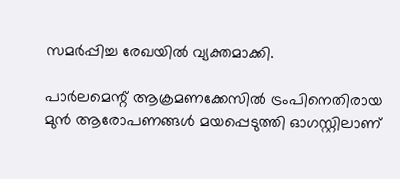സമര്‍പ്പിച്ച രേഖയില്‍ വ്യക്തമാക്കി.

പാര്‍ലമെന്റ് ആക്രമണക്കേസില്‍ ട്രംപിനെതിരായ മുന്‍ ആരോപണങ്ങള്‍ മയപ്പെടുത്തി ഓഗസ്റ്റിലാണ്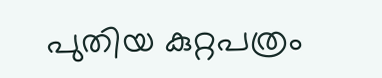പുതിയ കുറ്റപത്രം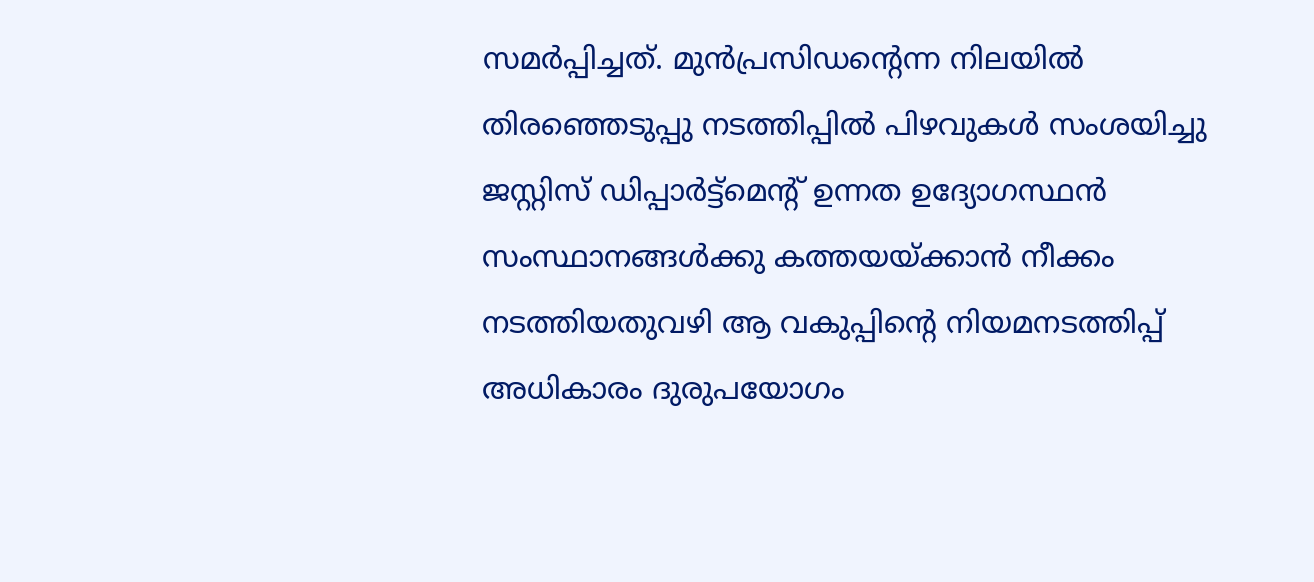സമര്‍പ്പിച്ചത്. മുന്‍പ്രസിഡന്റെന്ന നിലയില്‍ തിരഞ്ഞെടുപ്പു നടത്തിപ്പില്‍ പിഴവുകള്‍ സംശയിച്ചു ജസ്റ്റിസ് ഡിപ്പാര്‍ട്ട്മെന്റ് ഉന്നത ഉദ്യോഗസ്ഥന്‍ സംസ്ഥാനങ്ങള്‍ക്കു കത്തയയ്ക്കാന്‍ നീക്കം നടത്തിയതുവഴി ആ വകുപ്പിന്റെ നിയമനടത്തിപ്പ് അധികാരം ദുരുപയോഗം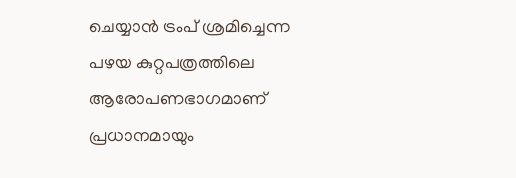ചെയ്യാന്‍ ട്രംപ് ശ്രമിച്ചെന്ന പഴയ കുറ്റപത്രത്തിലെ ആരോപണഭാഗമാണ് പ്രധാനമായും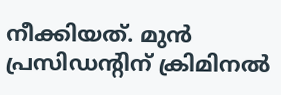നീക്കിയത്. മുന്‍ പ്രസിഡന്റിന് ക്രിമിനല്‍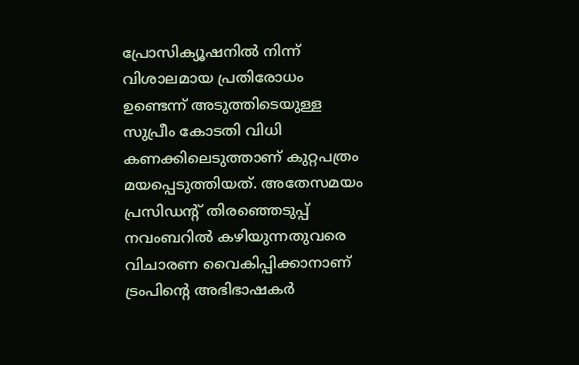പ്രോസിക്യൂഷനില്‍ നിന്ന് വിശാലമായ പ്രതിരോധം ഉണ്ടെന്ന് അടുത്തിടെയുള്ള സുപ്രീം കോടതി വിധി കണക്കിലെടുത്താണ് കുറ്റപത്രം മയപ്പെടുത്തിയത്. അതേസമയം പ്രസിഡന്റ് തിരഞ്ഞെടുപ്പ് നവംബറില്‍ കഴിയുന്നതുവരെ വിചാരണ വൈകിപ്പിക്കാനാണ് ട്രംപിന്റെ അഭിഭാഷകര്‍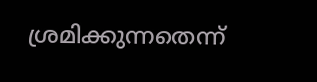ശ്രമിക്കുന്നതെന്ന്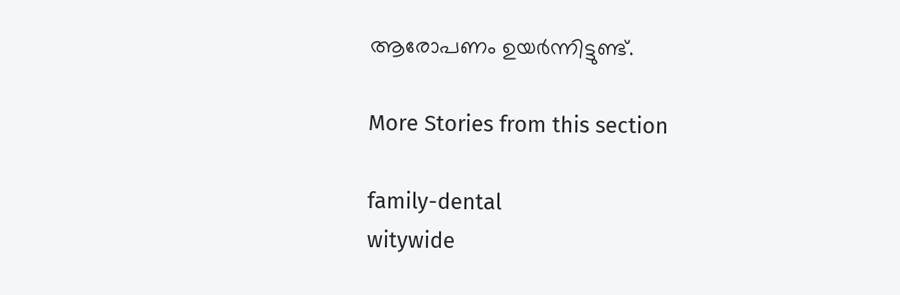ആരോപണം ഉയർന്നിട്ടുണ്ട്.

More Stories from this section

family-dental
witywide